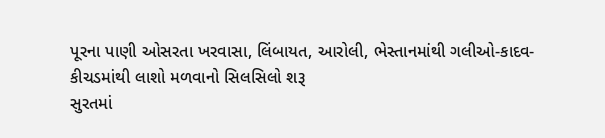પૂરના પાણી ઓસરતા ખરવાસા, લિંબાયત, આરોલી, ભેસ્તાનમાંથી ગલીઓ-કાદવ-કીચડમાંથી લાશો મળવાનો સિલસિલો શરૂ
સુરતમાં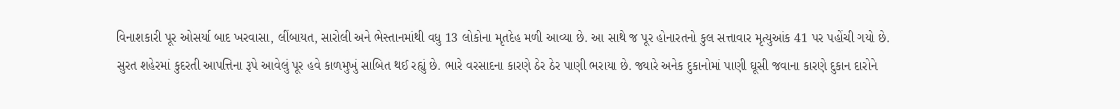વિનાશકારી પૂર ઓસર્યા બાદ ખરવાસા, લીંબાયત, સારોલી અને ભેસ્તાનમાંથી વધુ 13 લોકોના મૃતદેહ મળી આવ્યા છે. આ સાથે જ પૂર હોનારતનો કુલ સત્તાવાર મૃત્યુઆંક 41 પર પહોંચી ગયો છે.
સુરત શહેરમાં કુદરતી આપત્તિના રૂપે આવેલું પૂર હવે કાળમુખું સાબિત થઈ રહ્યું છે. ભારે વરસાદના કારણે ઠેર ઠેર પાણી ભરાયા છે. જ્યારે અનેક દુકાનોમાં પાણી ઘૂસી જવાના કારણે દુકાન દારોને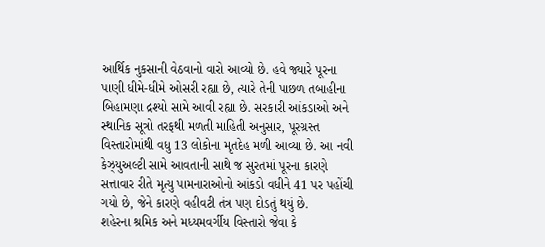આર્થિક નુકસાની વેઠવાનો વારો આવ્યો છે. હવે જ્યારે પૂરના પાણી ધીમે-ધીમે ઓસરી રહ્યા છે, ત્યારે તેની પાછળ તબાહીના બિહામણા દ્રશ્યો સામે આવી રહ્યા છે. સરકારી આંકડાઓ અને સ્થાનિક સૂત્રો તરફથી મળતી માહિતી અનુસાર, પૂરગ્રસ્ત વિસ્તારોમાંથી વધુ 13 લોકોના મૃતદેહ મળી આવ્યા છે. આ નવી કેઝ્યુઅલ્ટી સામે આવતાની સાથે જ સુરતમાં પૂરના કારણે સત્તાવાર રીતે મૃત્યુ પામનારાઓનો આંકડો વધીને 41 પર પહોંચી ગયો છે, જેને કારણે વહીવટી તંત્ર પણ દોડતું થયું છે.
શહેરના શ્રમિક અને મધ્યમવર્ગીય વિસ્તારો જેવા કે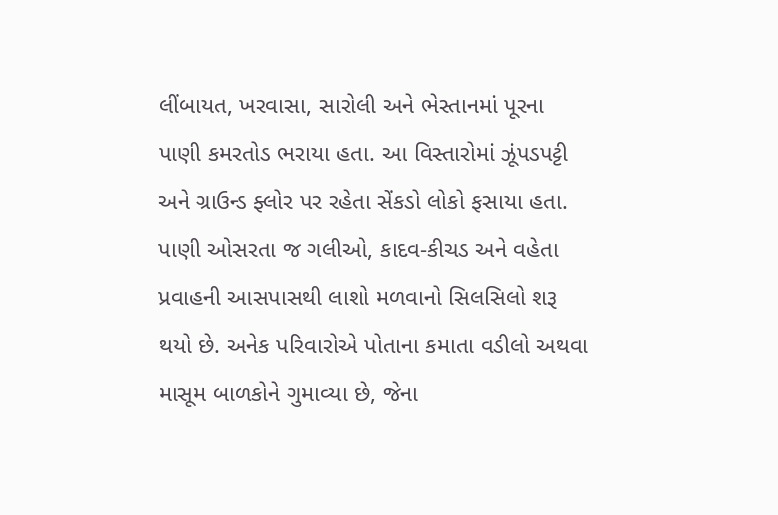લીંબાયત, ખરવાસા, સારોલી અને ભેસ્તાનમાં પૂરના પાણી કમરતોડ ભરાયા હતા. આ વિસ્તારોમાં ઝૂંપડપટ્ટી અને ગ્રાઉન્ડ ફ્લોર પર રહેતા સેંકડો લોકો ફસાયા હતા. પાણી ઓસરતા જ ગલીઓ, કાદવ-કીચડ અને વહેતા પ્રવાહની આસપાસથી લાશો મળવાનો સિલસિલો શરૂ થયો છે. અનેક પરિવારોએ પોતાના કમાતા વડીલો અથવા માસૂમ બાળકોને ગુમાવ્યા છે, જેના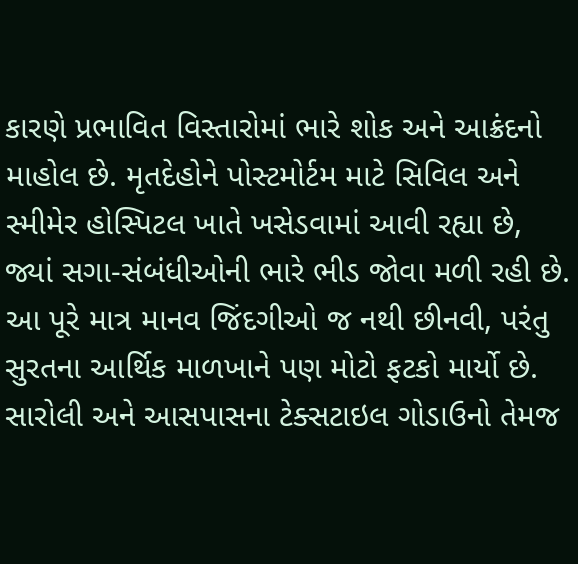કારણે પ્રભાવિત વિસ્તારોમાં ભારે શોક અને આક્રંદનો માહોલ છે. મૃતદેહોને પોસ્ટમોર્ટમ માટે સિવિલ અને સ્મીમેર હોસ્પિટલ ખાતે ખસેડવામાં આવી રહ્યા છે, જ્યાં સગા-સંબંધીઓની ભારે ભીડ જોવા મળી રહી છે.
આ પૂરે માત્ર માનવ જિંદગીઓ જ નથી છીનવી, પરંતુ સુરતના આર્થિક માળખાને પણ મોટો ફટકો માર્યો છે. સારોલી અને આસપાસના ટેક્સટાઇલ ગોડાઉનો તેમજ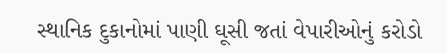સ્થાનિક દુકાનોમાં પાણી ઘૂસી જતાં વેપારીઓનું કરોડો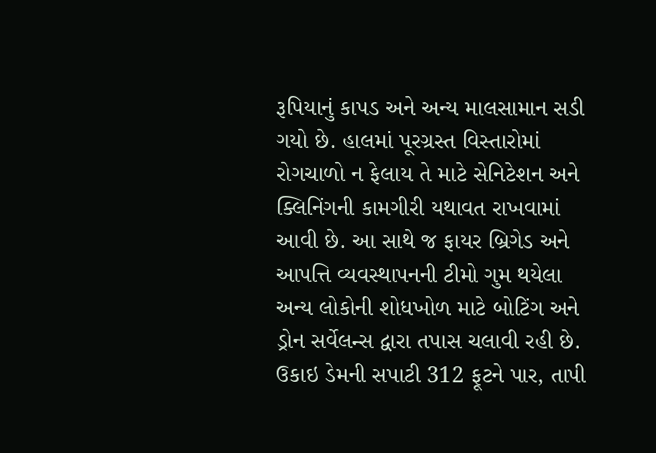રૂપિયાનું કાપડ અને અન્ય માલસામાન સડી ગયો છે. હાલમાં પૂરગ્રસ્ત વિસ્તારોમાં રોગચાળો ન ફેલાય તે માટે સેનિટેશન અને ક્લિનિંગની કામગીરી યથાવત રાખવામાં આવી છે. આ સાથે જ ફાયર બ્રિગેડ અને આપત્તિ વ્યવસ્થાપનની ટીમો ગુમ થયેલા અન્ય લોકોની શોધખોળ માટે બોટિંગ અને ડ્રોન સર્વેલન્સ દ્વારા તપાસ ચલાવી રહી છે.
ઉકાઇ ડેમની સપાટી 312 ફૂટને પાર, તાપી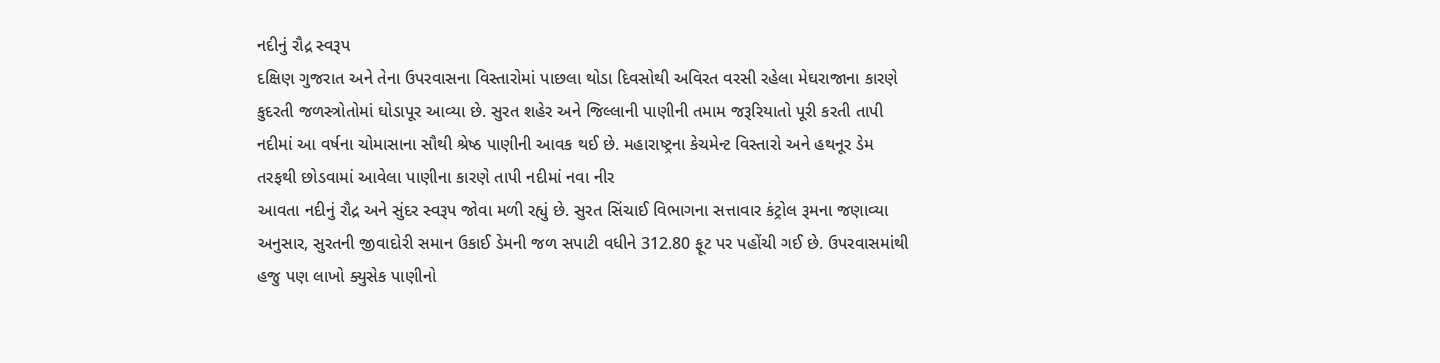નદીનું રૌદ્ર સ્વરૂપ
દક્ષિણ ગુજરાત અને તેના ઉપરવાસના વિસ્તારોમાં પાછલા થોડા દિવસોથી અવિરત વરસી રહેલા મેઘરાજાના કારણે કુદરતી જળસ્ત્રોતોમાં ઘોડાપૂર આવ્યા છે. સુરત શહેર અને જિલ્લાની પાણીની તમામ જરૂરિયાતો પૂરી કરતી તાપી નદીમાં આ વર્ષના ચોમાસાના સૌથી શ્રેષ્ઠ પાણીની આવક થઈ છે. મહારાષ્ટ્રના કેચમેન્ટ વિસ્તારો અને હથનૂર ડેમ તરફથી છોડવામાં આવેલા પાણીના કારણે તાપી નદીમાં નવા નીર
આવતા નદીનું રૌદ્ર અને સુંદર સ્વરૂપ જોવા મળી રહ્યું છે. સુરત સિંચાઈ વિભાગના સત્તાવાર કંટ્રોલ રૂમના જણાવ્યા અનુસાર, સુરતની જીવાદોરી સમાન ઉકાઈ ડેમની જળ સપાટી વધીને 312.80 ફૂટ પર પહોંચી ગઈ છે. ઉપરવાસમાંથી હજુ પણ લાખો ક્યુસેક પાણીનો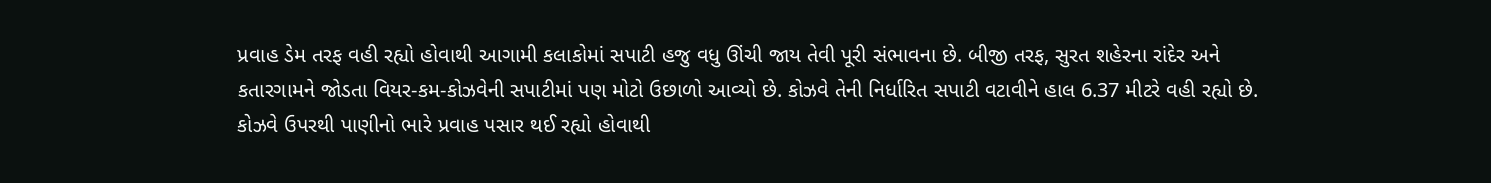પ્રવાહ ડેમ તરફ વહી રહ્યો હોવાથી આગામી કલાકોમાં સપાટી હજુ વધુ ઊંચી જાય તેવી પૂરી સંભાવના છે. બીજી તરફ, સુરત શહેરના રાંદેર અને કતારગામને જોડતા વિયર-કમ-કોઝવેની સપાટીમાં પણ મોટો ઉછાળો આવ્યો છે. કોઝવે તેની નિર્ધારિત સપાટી વટાવીને હાલ 6.37 મીટરે વહી રહ્યો છે. કોઝવે ઉપરથી પાણીનો ભારે પ્રવાહ પસાર થઈ રહ્યો હોવાથી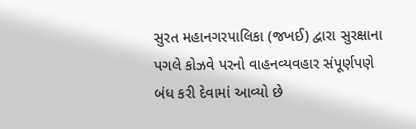સુરત મહાનગરપાલિકા (જખઈ) દ્વારા સુરક્ષાના પગલે કોઝવે પરનો વાહનવ્યવહાર સંપૂર્ણપણે બંધ કરી દેવામાં આવ્યો છે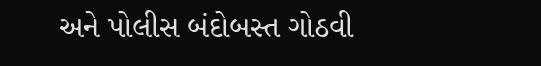અને પોલીસ બંદોબસ્ત ગોઠવી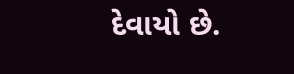દેવાયો છે.